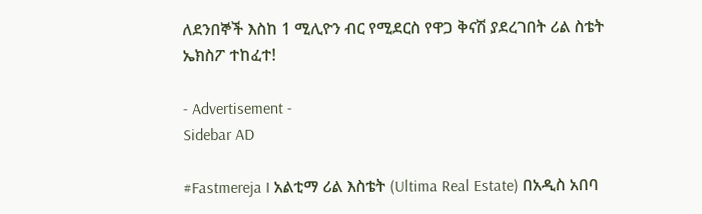ለደንበኞች እስከ 1 ሚሊዮን ብር የሚደርስ የዋጋ ቅናሽ ያደረገበት ሪል ስቴት ኤክስፖ ተከፈተ!

- Advertisement -
Sidebar AD

#Fastmereja I አልቲማ ሪል እስቴት (Ultima Real Estate) በአዲስ አበባ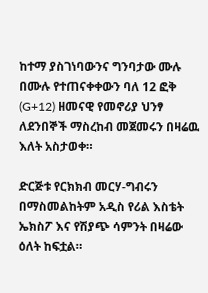ከተማ ያስገነባውንና ግንባታው ሙሉ በሙሉ የተጠናቀቀውን ባለ 12 ፎቅ (G+12) ዘመናዊ የመኖሪያ ህንፃ ለደንበኞች ማስረከብ መጀመሩን በዛሬዉ እለት አስታወቀ።

ድርጅቱ የርክክብ መርሃ-ግብሩን በማስመልከትም አዲስ የሪል እስቴት ኤክስፖ እና የሽያጭ ሳምንት በዛሬው ዕለት ከፍቷል።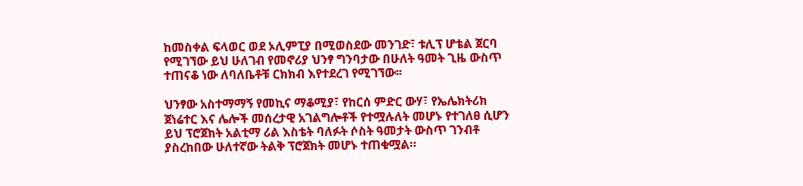ከመስቀል ፍላወር ወደ ኦሊምፒያ በሚወስደው መንገድ፣ ቱሊፕ ሆቴል ጀርባ የሚገኘው ይህ ሁለገብ የመኖሪያ ህንፃ ግንባታው በሁለት ዓመት ጊዜ ውስጥ ተጠናቆ ነው ለባለቤቶቹ ርክክብ እየተደረገ የሚገኘው፡፡

ህንፃው አስተማማኝ የመኪና ማቆሚያ፣ የከርሰ ምድር ውሃ፣ የኤሌክትሪክ ጀነሬተር እና ሌሎች መሰረታዊ አገልግሎቶች የተሟሉለት መሆኑ የተገለፀ ሲሆን ይህ ፕሮጀክት አልቲማ ሪል እስቴት ባለፉት ሶስት ዓመታት ውስጥ ገንብቶ ያስረከበው ሁለተኛው ትልቅ ፕሮጀክት መሆኑ ተጠቁሟል።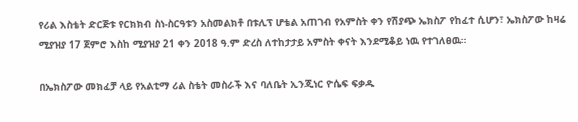የሪል እስቴት ድርጅቱ የርክክብ ስነ-ስርዓቱን አስመልክቶ በቱሊፕ ሆቴል አጠገብ የአምስት ቀን የሽያጭ ኤክስፖ የከፈተ ሲሆን፣ ኤክስፖው ከዛሬ ሚያዝያ 17 ጀምሮ እስከ ሚያዝያ 21 ቀን 2018 ዓ.ም ድረስ ለተከታታይ አምስት ቀናት እንደሚቆይ ነዉ የተገለፀዉ።

በኤክስፖው መክፈቻ ላይ የአልቲማ ሪል ስቴት መስራች እና ባለቤት ኢንጂነር ዮሴፍ ፍቃዱ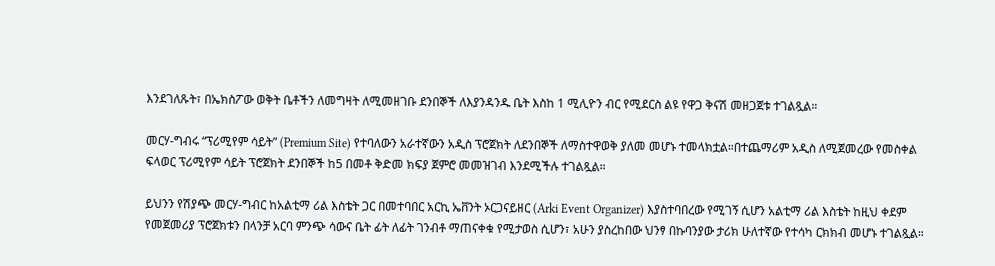እንደገለጹት፣ በኤክስፖው ወቅት ቤቶችን ለመግዛት ለሚመዘገቡ ደንበኞች ለእያንዳንዱ ቤት እስከ 1 ሚሊዮን ብር የሚደርስ ልዩ የዋጋ ቅናሽ መዘጋጀቱ ተገልጿል።

መርሃ-ግብሩ “ፕሪሚየም ሳይት” (Premium Site) የተባለውን አራተኛውን አዲስ ፕሮጀክት ለደንበኞች ለማስተዋወቅ ያለመ መሆኑ ተመላክቷል።በተጨማሪም አዲስ ለሚጀመረው የመስቀል ፍላወር ፕሪሚየም ሳይት ፕሮጀክት ደንበኞች ከ5 በመቶ ቅድመ ክፍያ ጀምሮ መመዝገብ እንደሚችሉ ተገልጿል።

ይህንን የሽያጭ መርሃ-ግብር ከአልቲማ ሪል እስቴት ጋር በመተባበር አርኪ ኤቨንት ኦርጋናይዘር (Arki Event Organizer) እያስተባበረው የሚገኝ ሲሆን አልቲማ ሪል እስቴት ከዚህ ቀደም የመጀመሪያ ፕሮጀክቱን በላንቻ አርባ ምንጭ ሳውና ቤት ፊት ለፊት ገንብቶ ማጠናቀቁ የሚታወስ ሲሆን፣ አሁን ያስረከበው ህንፃ በኩባንያው ታሪክ ሁለተኛው የተሳካ ርክክብ መሆኑ ተገልጿል።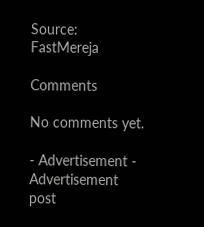Source: FastMereja

Comments

No comments yet.

- Advertisement -
Advertisement post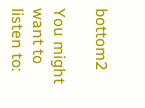bottom2

You might want to listen to: